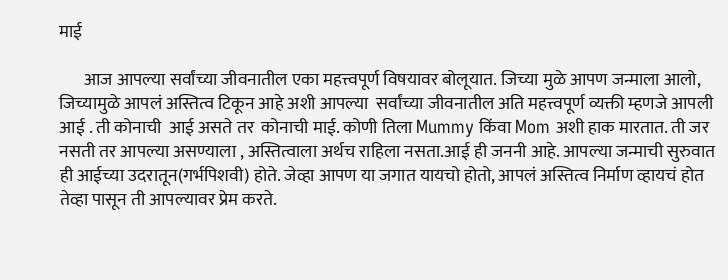माई

       आज आपल्या सर्वांच्या जीवनातील एका महत्त्वपूर्ण विषयावर बोलूयात. जिच्या मुळे आपण जन्माला आलो, जिच्यामुळे आपलं अस्तित्व टिकून आहे अशी आपल्या  सर्वांच्या जीवनातील अति महत्त्वपूर्ण व्यक्ती म्हणजे आपली आई . ती कोनाची  आई असते तर  कोनाची माई. कोणी तिला Mummy किंवा Mom अशी हाक मारतात. ती जर नसती तर आपल्या असण्याला , अस्तित्वाला अर्थच राहिला नसता.आई ही जननी आहे. आपल्या जन्माची सुरुवात ही आईच्या उदरातून(गर्भपिशवी) होते. जेव्हा आपण या जगात यायचो होतो, आपलं अस्तित्व निर्माण व्हायचं होत तेव्हा पासून ती आपल्यावर प्रेम करते.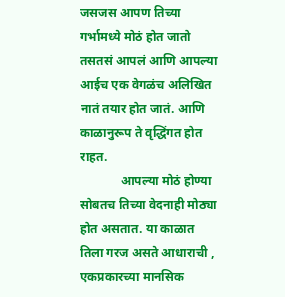जसजस आपण तिच्या गर्भामध्ये मोठं होत जातो तसतसं आपलं आणि आपल्या आईच एक वेगळंच अलिखित नातं तयार होत जातं. आणि काळानुरूप ते वृद्धिंगत होत राहत.
             आपल्या मोठं होण्या सोबतच तिच्या वेदनाही मोठ्या होत असतात. या काळात तिला गरज असते आधाराची , एकप्रकारच्या मानसिक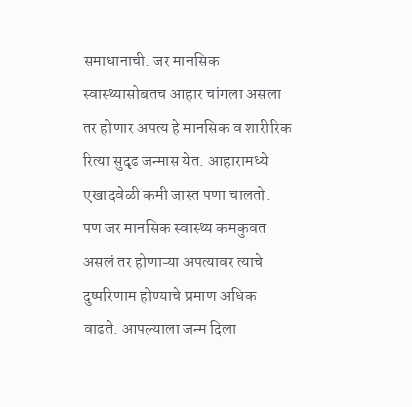समाधानाची. जर मानसिक स्वास्थ्यासोबतच आहार चांगला असला तर होणार अपत्य हे मानसिक व शारीरिक रित्या सुदृढ जन्मास येत. आहारामध्ये एखादवेळी कमी जास्त पणा चालतो. पण जर मानसिक स्वास्थ्य कमकुवत असलं तर होणाऱ्या अपत्यावर त्याचे दुष्परिणाम होण्याचे प्रमाण अधिक वाढते. आपल्याला जन्म दिला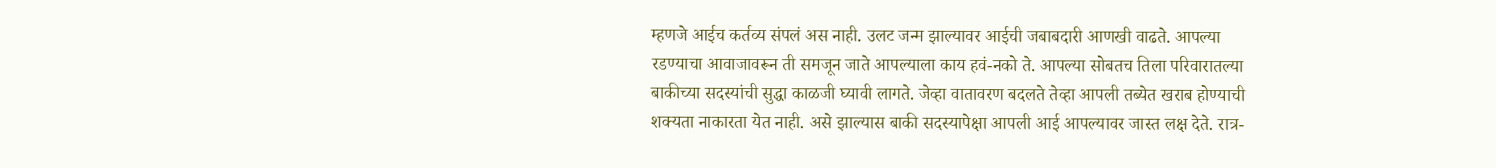म्हणजे आईच कर्तव्य संपलं अस नाही. उलट जन्म झाल्यावर आईची जबाबदारी आणखी वाढते. आपल्या रडण्याचा आवाजावरून ती समजून जाते आपल्याला काय हवं-नको ते. आपल्या सोबतच तिला परिवारातल्या बाकीच्या सदस्यांची सुद्धा काळजी घ्यावी लागते. जेव्हा वातावरण बदलते तेव्हा आपली तब्येत खराब होण्याची शक्यता नाकारता येत नाही. असे झाल्यास बाकी सदस्यापेक्षा आपली आई आपल्यावर जास्त लक्ष देते. रात्र-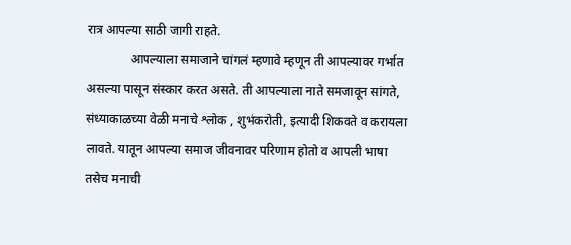रात्र आपल्या साठी जागी राहते.
              आपल्याला समाजाने चांगलं म्हणावे म्हणून ती आपल्यावर गर्भात असल्या पासून संस्कार करत असते. ती आपल्याला नाते समजावून सांगते, संध्याकाळच्या वेळी मनाचे श्लोक , शुभंकरोती, इत्यादी शिकवते व करायला लावते. यातून आपल्या समाज जीवनावर परिणाम होतो व आपली भाषा तसेच मनाची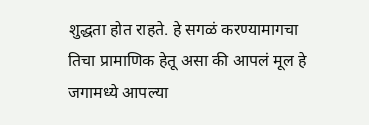शुद्धता होत राहते. हे सगळं करण्यामागचा तिचा प्रामाणिक हेतू असा की आपलं मूल हे जगामध्ये आपल्या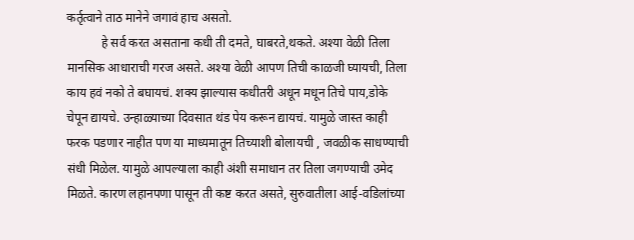कर्तृत्वाने ताठ मानेने जगावं हाच असतो.
           हे सर्व करत असताना कधी ती दमते, घाबरते,थकते. अश्या वेळी तिला मानसिक आधाराची गरज असते. अश्या वेळी आपण तिची काळजी घ्यायची, तिला काय हवं नको ते बघायचं. शक्य झाल्यास कधीतरी अधून मधून तिचे पाय,डोके चेपून द्यायचे. उन्हाळ्याच्या दिवसात थंड पेय करून द्यायचं. यामुळे जास्त काही फरक पडणार नाहीत पण या माध्यमातून तिच्याशी बोलायची , जवळीक साधण्याची संधी मिळेल. यामुळे आपल्याला काही अंशी समाधान तर तिला जगण्याची उमेद मिळते. कारण लहानपणा पासून ती कष्ट करत असते, सुरुवातीला आई-वडिलांच्या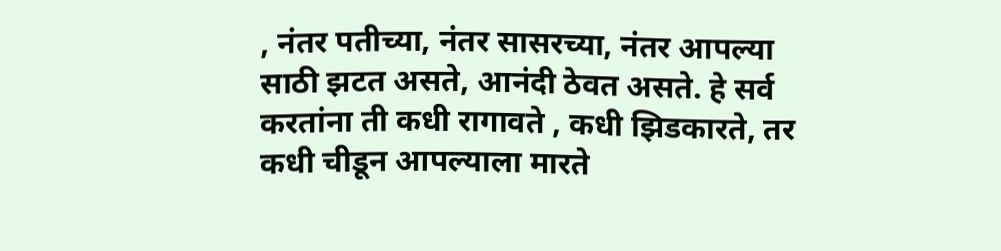, नंतर पतीच्या, नंतर सासरच्या, नंतर आपल्या साठी झटत असते, आनंदी ठेवत असते. हे सर्व करतांना ती कधी रागावते , कधी झिडकारते, तर कधी चीडून आपल्याला मारते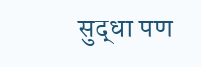सुद्धा पण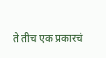ते तीच एक प्रकारचं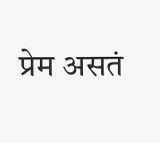प्रेम असतं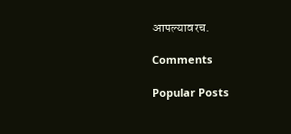आपल्यावरच.

Comments

Popular Posts